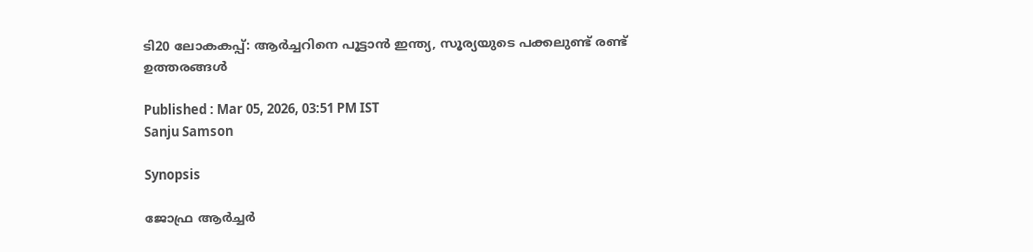ടി20 ലോകകപ്പ്: ആർച്ചറിനെ പൂട്ടാൻ ഇന്ത്യ, സൂര്യയുടെ പക്കലുണ്ട് രണ്ട് ഉത്തരങ്ങള്‍

Published : Mar 05, 2026, 03:51 PM IST
Sanju Samson

Synopsis

ജോഫ്ര ആര്‍ച്ചര്‍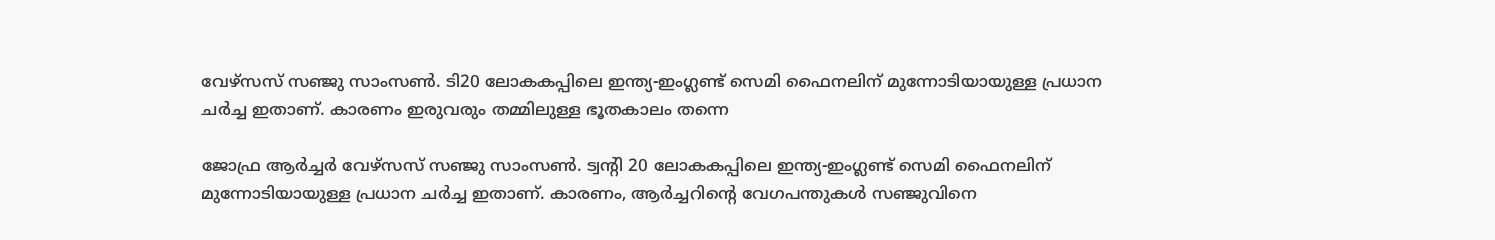വേഴ്‌സസ് സഞ്ജു സാംസണ്‍. ടി20 ലോകകപ്പിലെ ഇന്ത്യ-ഇംഗ്ലണ്ട് സെമി ഫൈനലിന് മുന്നോടിയായുള്ള പ്രധാന ച‍ര്‍ച്ച ഇതാണ്. കാരണം ഇരുവരും തമ്മിലുള്ള ഭൂതകാലം തന്നെ

ജോഫ്ര ആര്‍ച്ചര്‍ വേഴ്‌സസ് സഞ്ജു സാംസണ്‍. ട്വന്റി 20 ലോകകപ്പിലെ ഇന്ത്യ-ഇംഗ്ലണ്ട് സെമി ഫൈനലിന് മുന്നോടിയായുള്ള പ്രധാന ച‍ര്‍ച്ച ഇതാണ്. കാരണം, ആ‍ര്‍ച്ചറിന്റെ വേഗപന്തുകള്‍ സഞ്ജുവിനെ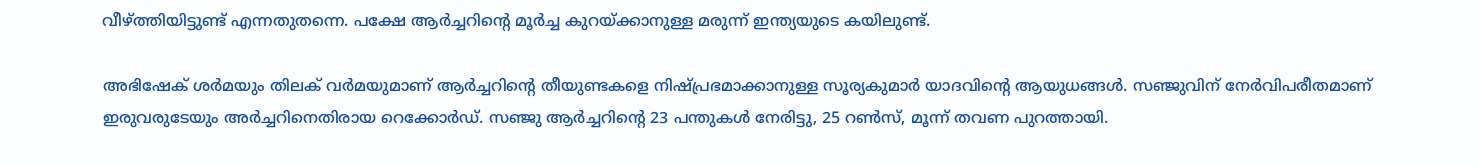വീഴ്ത്തിയിട്ടുണ്ട് എന്നതുതന്നെ. പക്ഷേ ആ‍ര്‍ച്ചറിന്റെ മൂ‍ര്‍ച്ച കുറയ്ക്കാനുള്ള മരുന്ന് ഇന്ത്യയുടെ കയിലുണ്ട്.

അഭിഷേക് ശ‍ര്‍മയും തിലക് വര്‍മയുമാണ് ആര്‍ച്ചറിന്റെ തീയുണ്ടകളെ നിഷ്പ്രഭമാക്കാനുള്ള സൂര്യകുമാര്‍ യാദവിന്റെ ആയുധങ്ങള്‍. സഞ്ജുവിന് നേര്‍വിപരീതമാണ് ഇരുവരുടേയും അര്‍ച്ചറിനെതിരായ റെക്കോര്‍ഡ്. സഞ്ജു ആര്‍ച്ചറിന്റെ 23 പന്തുകള്‍ നേരിട്ടു, 25 റണ്‍സ്, മൂന്ന് തവണ പുറത്തായി.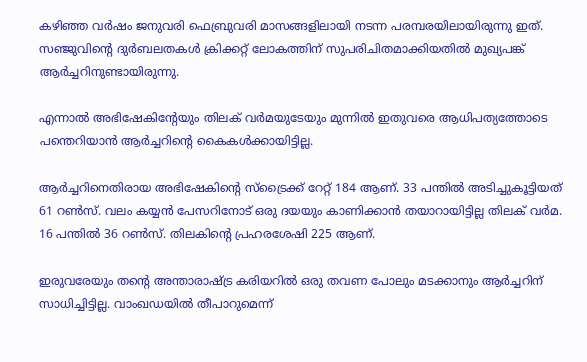കഴിഞ്ഞ വർഷം ജനുവരി ഫെബ്രുവരി മാസങ്ങളിലായി നടന്ന പരമ്പരയിലായിരുന്നു ഇത്. സഞ്ജുവിന്റെ ദുർബലതകള്‍ ക്രിക്കറ്റ് ലോകത്തിന് സുപരിചിതമാക്കിയതില്‍ മുഖ്യപങ്ക് ആർച്ചറിനുണ്ടായിരുന്നു.

എന്നാല്‍ അഭിഷേകിന്റേയും തിലക് വർമയുടേയും മുന്നില്‍ ഇതുവരെ ആധിപത്യത്തോടെ പന്തെറിയാൻ ആർച്ചറിന്റെ ‍കൈകള്‍ക്കായിട്ടില്ല.

ആര്‍ച്ചറിനെതിരായ അഭിഷേകിന്റെ സ്ട്രൈക്ക് റേറ്റ് 184 ആണ്. 33 പന്തില്‍ അടിച്ചുകൂട്ടിയത് 61 റണ്‍സ്. വലം കയ്യൻ പേസറിനോട് ഒരു ദയയും കാണിക്കാൻ തയാറായിട്ടില്ല തിലക് വര്‍മ. 16 പന്തില്‍ 36 റണ്‍സ്. തിലകിന്റെ പ്രഹരശേഷി 225 ആണ്.

ഇരുവരേയും തന്റെ അന്താരാഷ്ട്ര കരിയറില്‍ ഒരു തവണ പോലും മടക്കാനും ആര്‍ച്ചറിന് സാധിച്ചിട്ടില്ല. വാംഖഡയില്‍ തീപാറുമെന്ന്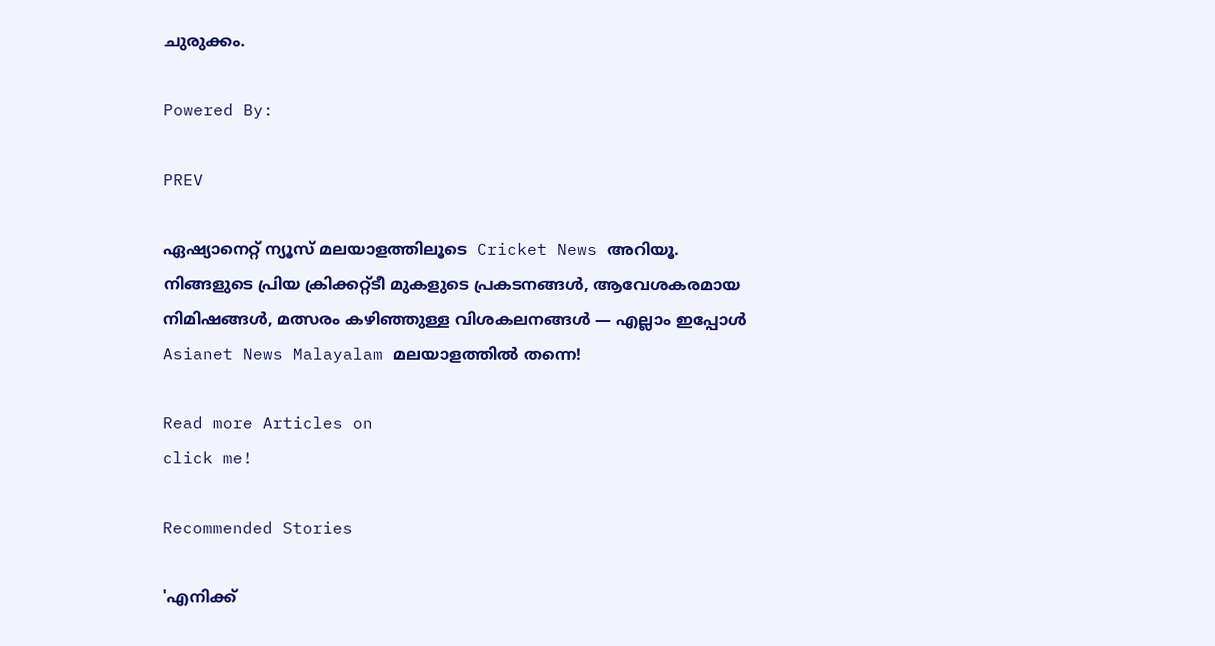ചുരുക്കം.

Powered By:

PREV

ഏഷ്യാനെറ്റ് ന്യൂസ് മലയാളത്തിലൂടെ  Cricket News അറിയൂ.  നിങ്ങളുടെ പ്രിയ ക്രിക്കറ്റ്ടീ മുകളുടെ പ്രകടനങ്ങൾ, ആവേശകരമായ നിമിഷങ്ങൾ, മത്സരം കഴിഞ്ഞുള്ള വിശകലനങ്ങൾ — എല്ലാം ഇപ്പോൾ Asianet News Malayalam മലയാളത്തിൽ തന്നെ!

Read more Articles on
click me!

Recommended Stories

'എനിക്ക്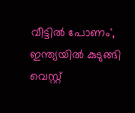വീട്ടില്‍ പോണം', ഇന്ത്യയിൽ കുടുങ്ങി വെസ്റ്റ്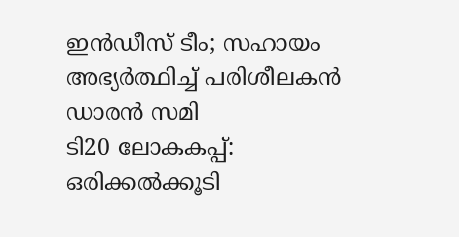ഇൻഡീസ് ടീം; സഹായം അഭ്യർത്ഥിച്ച് പരിശീലകന്‍ ഡാരൻ സമി
ടി20 ലോകകപ്പ്: ഒരിക്കല്‍ക്കൂടി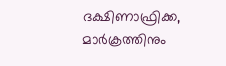ദക്ഷിണാഫ്രിക്ക, മാർക്രത്തിനും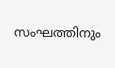സംഘത്തിനും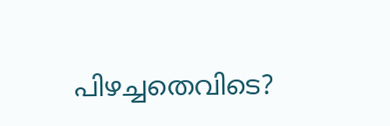പിഴച്ചതെവിടെ?